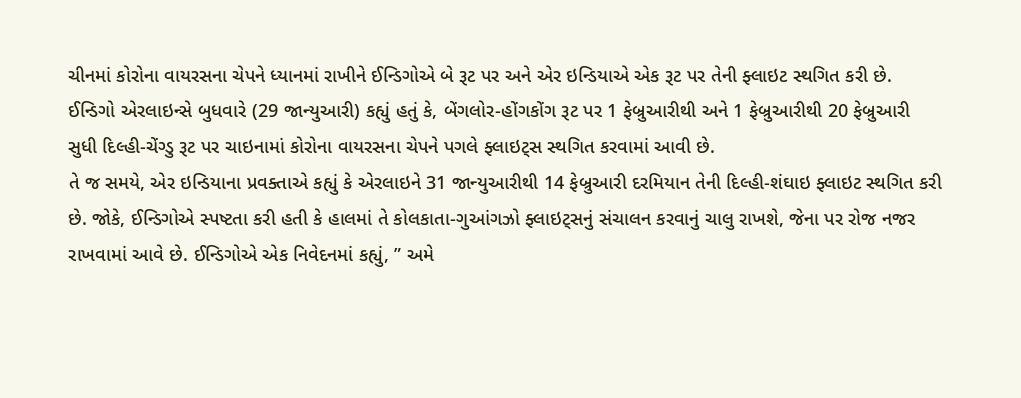ચીનમાં કોરોના વાયરસના ચેપને ધ્યાનમાં રાખીને ઈન્ડિગોએ બે રૂટ પર અને એર ઇન્ડિયાએ એક રૂટ પર તેની ફ્લાઇટ સ્થગિત કરી છે. ઈન્ડિગો એરલાઇન્સે બુધવારે (29 જાન્યુઆરી) કહ્યું હતું કે, બેંગલોર-હોંગકોંગ રૂટ પર 1 ફેબ્રુઆરીથી અને 1 ફેબ્રુઆરીથી 20 ફેબ્રુઆરી સુધી દિલ્હી-ચેંગ્ડુ રૂટ પર ચાઇનામાં કોરોના વાયરસના ચેપને પગલે ફ્લાઇટ્સ સ્થગિત કરવામાં આવી છે.
તે જ સમયે, એર ઇન્ડિયાના પ્રવક્તાએ કહ્યું કે એરલાઇને 31 જાન્યુઆરીથી 14 ફેબ્રુઆરી દરમિયાન તેની દિલ્હી-શંઘાઇ ફ્લાઇટ સ્થગિત કરી છે. જોકે, ઈન્ડિગોએ સ્પષ્ટતા કરી હતી કે હાલમાં તે કોલકાતા-ગુઆંગઝો ફ્લાઇટ્સનું સંચાલન કરવાનું ચાલુ રાખશે, જેના પર રોજ નજર રાખવામાં આવે છે. ઈન્ડિગોએ એક નિવેદનમાં કહ્યું, ” અમે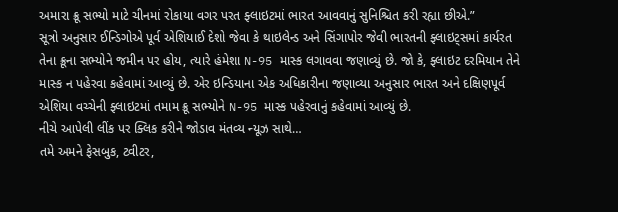અમારા ક્રૂ સભ્યો માટે ચીનમાં રોકાયા વગર પરત ફ્લાઇટમાં ભારત આવવાનું સુનિશ્ચિત કરી રહ્યા છીએ.”
સૂત્રો અનુસાર ઈન્ડિગોએ પૂર્વ એશિયાઈ દેશો જેવા કે થાઇલેન્ડ અને સિંગાપોર જેવી ભારતની ફ્લાઇટ્સમાં કાર્યરત તેના ક્રૂના સભ્યોને જમીન પર હોય, ત્યારે હંમેશા N-95 માસ્ક લગાવવા જણાવ્યું છે. જો કે, ફ્લાઇટ દરમિયાન તેને માસ્ક ન પહેરવા કહેવામાં આવ્યું છે. એર ઇન્ડિયાના એક અધિકારીના જણાવ્યા અનુસાર ભારત અને દક્ષિણપૂર્વ એશિયા વચ્ચેની ફ્લાઇટમાં તમામ ક્રૂ સભ્યોને N-95 માસ્ક પહેરવાનું કહેવામાં આવ્યું છે.
નીચે આપેલી લીંક પર ક્લિક કરીને જોડાવ મંતવ્ય ન્યૂઝ સાથે…
તમે અમને ફેસબુક, ટ્વીટર,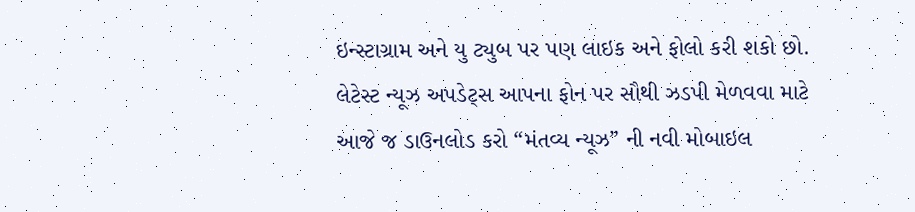ઇન્સ્ટાગ્રામ અને યુ ટ્યુબ પર પણ લાઇક અને ફોલો કરી શકો છો.
લેટેસ્ટ ન્યૂઝ અપડેટ્સ આપના ફોન પર સૌથી ઝડપી મેળવવા માટે આજે જ ડાઉનલોડ કરો “મંતવ્ય ન્યૂઝ” ની નવી મોબાઇલ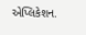એપ્લિકેશન.